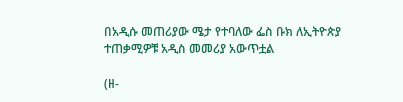በአዲሱ መጠሪያው ሜታ የተባለው ፌስ ቡክ ለኢትዮጵያ ተጠቃሚዎቹ አዲስ መመሪያ አውጥቷል

(ዘ-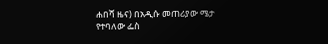ሐበሻ ዜና) በአዲሱ መጠሪያው ሜታ የተባለው ፌስ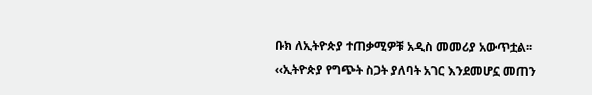ቡክ ለኢትዮጵያ ተጠቃሚዎቹ አዲስ መመሪያ አውጥቷል፡፡ ‹‹ኢትዮጵያ የግጭት ስጋት ያለባት አገር እንደመሆኗ መጠን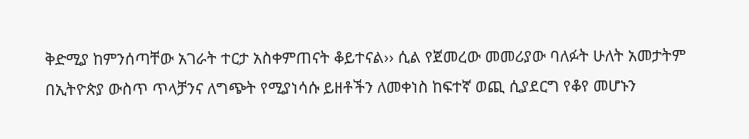ቅድሚያ ከምንሰጣቸው አገራት ተርታ አስቀምጠናት ቆይተናል›› ሲል የጀመረው መመሪያው ባለፉት ሁለት አመታትም በኢትዮጵያ ውስጥ ጥላቻንና ለግጭት የሚያነሳሱ ይዘቶችን ለመቀነስ ከፍተኛ ወጪ ሲያደርግ የቆየ መሆኑን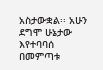አስታውቋል፡፡ አሁን ደግሞ ሁኔታው እየተባባሰ በመምጣቱ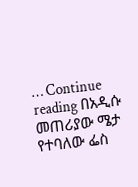… Continue reading በአዲሱ መጠሪያው ሜታ የተባለው ፌስ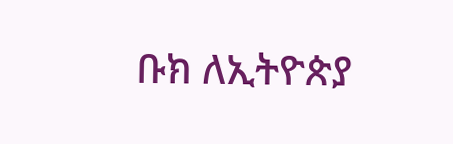ቡክ ለኢትዮጵያ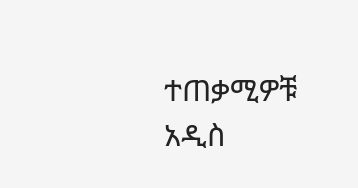ተጠቃሚዎቹ አዲስ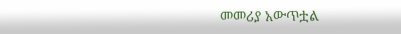መመሪያ አውጥቷል